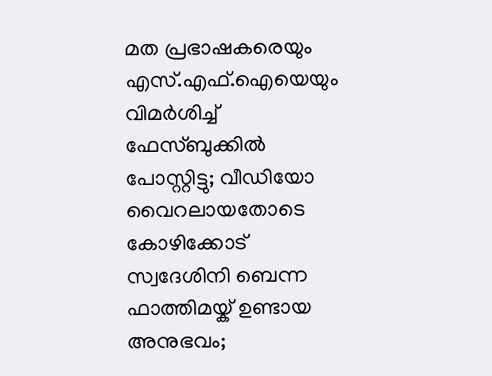മത പ്രഭാഷകരെയും എസ്.എഫ്.ഐയെയും വിമർശിച്ച് ഫേസ്ബുക്കിൽ പോസ്റ്റിട്ടു; വീഡിയോ വൈറലായതോടെ കോഴിക്കോട് സ്വദേശിനി ബെന്ന ഫാത്തിമയ്ക് ഉണ്ടായ അനുഭവം;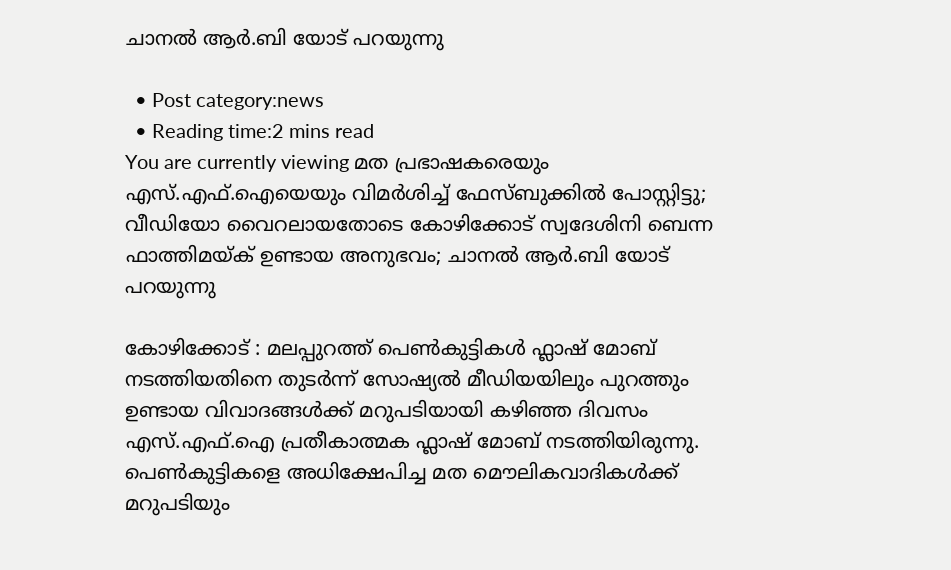ചാനൽ ആർ.ബി യോട് പറയുന്നു

  • Post category:news
  • Reading time:2 mins read
You are currently viewing മത പ്രഭാഷകരെയും എസ്.എഫ്.ഐയെയും വിമർശിച്ച് ഫേസ്ബുക്കിൽ പോസ്റ്റിട്ടു; വീഡിയോ വൈറലായതോടെ കോഴിക്കോട് സ്വദേശിനി ബെന്ന ഫാത്തിമയ്ക് ഉണ്ടായ അനുഭവം; ചാനൽ ആർ.ബി യോട് പറയുന്നു

കോഴിക്കോട് : മലപ്പുറത്ത് പെണ്‍കുട്ടികള്‍ ഫ്ലാഷ് മോബ് നടത്തിയതിനെ തുടര്‍ന്ന് സോഷ്യല്‍ മീഡിയയിലും പുറത്തും ഉണ്ടായ വിവാദങ്ങൾക്ക് മറുപടിയായി കഴിഞ്ഞ ദിവസം എസ്.എഫ്.ഐ പ്രതീകാത്മക ഫ്ലാഷ് മോബ് നടത്തിയിരുന്നു. പെണ്‍കുട്ടികളെ അധിക്ഷേപിച്ച മത മൌലികവാദികള്‍ക്ക് മറുപടിയും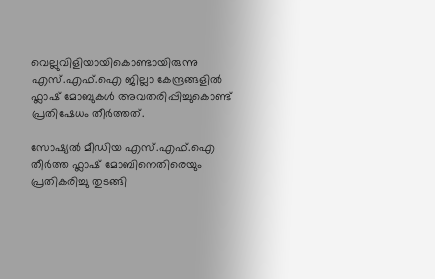വെല്ലുവിളിയായികൊണ്ടായിരുന്നു എസ്.എഫ്.ഐ ജില്ലാ കേന്ദ്രങ്ങളില്‍ ഫ്ലാഷ് മോബുകള്‍ അവതരിപ്പിച്ചുകൊണ്ട് പ്രതിഷേധം തീർത്തത്.

സോഷ്യൽ മീഡിയ എസ്.എഫ്.ഐ തീർത്ത ഫ്ലാഷ് മോബിനെതിരെയും പ്രതികരിച്ചു തുടങ്ങി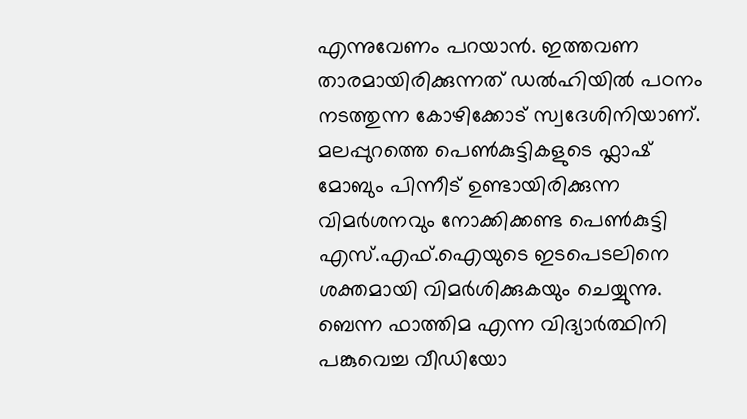എന്നുവേണം പറയാൻ. ഇത്തവണ താരമായിരിക്കുന്നത് ഡൽഹിയിൽ പഠനം നടത്തുന്ന കോഴിക്കോട് സ്വദേശിനിയാണ്. മലപ്പുറത്തെ പെൺകുട്ടികളുടെ ഫ്ലാഷ് മോബും പിന്നീട് ഉണ്ടായിരിക്കുന്ന വിമർശനവും നോക്കിക്കണ്ട പെൺകുട്ടി എസ്.എഫ്.ഐയുടെ ഇടപെടലിനെ ശക്തമായി വിമർശിക്കുകയും ചെയ്യുന്നു. ബെന്ന ഫാത്തിമ എന്ന വിദ്യാര്‍ത്ഥിനി പങ്കുവെച്ച വീഡിയോ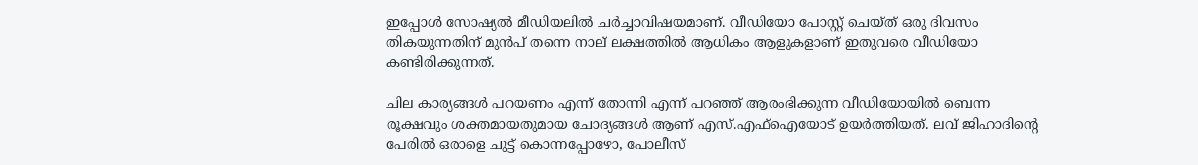ഇപ്പോൾ സോഷ്യൽ മീഡിയലിൽ ചർച്ചാവിഷയമാണ്. വീഡിയോ പോസ്റ്റ്‌ ചെയ്ത് ഒരു ദിവസം തികയുന്നതിന് മുന്‍പ് തന്നെ നാല് ലക്ഷത്തില്‍ ആധികം ആളുകളാണ് ഇതുവരെ വീഡിയോ കണ്ടിരിക്കുന്നത്.

ചില കാര്യങ്ങള്‍ പറയണം എന്ന് തോന്നി എന്ന് പറഞ്ഞ് ആരംഭിക്കുന്ന വീഡിയോയില്‍ ബെന്ന രൂക്ഷവും ശക്തമായതുമായ ചോദ്യങ്ങള്‍ ആണ് എസ്.എഫ്ഐയോട് ഉയര്‍ത്തിയത്. ലവ് ജിഹാദിന്റെ പേരില്‍ ഒരാളെ ചുട്ട് കൊന്നപ്പോഴോ, പോലീസ്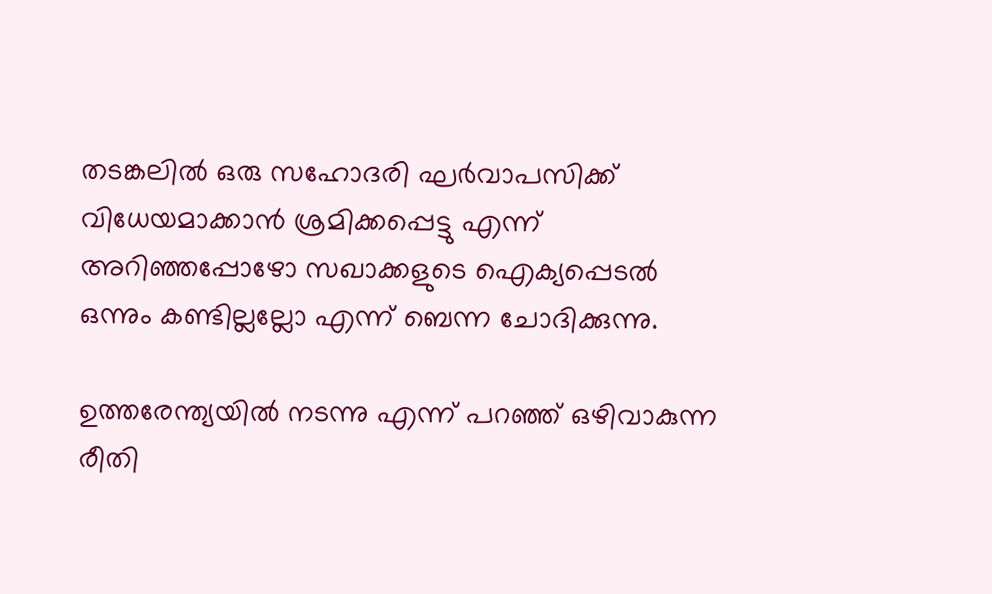തടങ്കലില്‍ ഒരു സഹോദരി ഘര്‍വാപസിക്ക് വിധേയമാക്കാന്‍ ശ്രമിക്കപ്പെട്ടു എന്ന് അറിഞ്ഞപ്പോഴോ സഖാക്കളുടെ ഐക്യപ്പെടല്‍ ഒന്നും കണ്ടില്ലല്ലോ എന്ന് ബെന്ന ചോദിക്കുന്നു.

ഉത്തരേന്ത്യയില്‍ നടന്നു എന്ന് പറഞ്ഞ് ഒഴിവാകുന്ന രീതി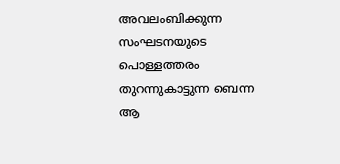അവലംബിക്കുന്ന സംഘടനയുടെ പൊള്ളത്തരം തുറന്നുകാട്ടുന്ന ബെന്ന ആ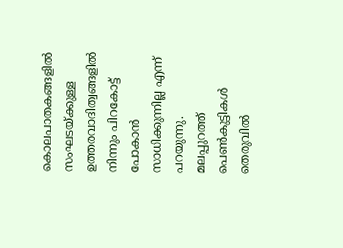കൊലപാതകങ്ങളില്‍ സംഘടയ്ക്കുള്ള ഉത്തരവാദിത്വങ്ങളില്‍ നിന്നും പിറകോട്ട് പോകാന്‍ സാധിക്കുന്നില്ല എന്ന് പറയുന്നു. മലപ്പുറത്ത്‌ പെണ്‍കുട്ടികള്‍ തെരുവില്‍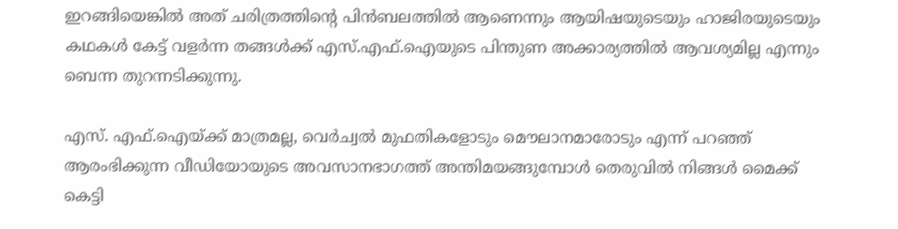ഇറങ്ങിയെങ്കില്‍ അത് ചരിത്രത്തിന്റെ പിന്‍ബലത്തില്‍ ആണെന്നും ആയിഷയുടെയും ഹാജിരയുടെയും കഥകള്‍ കേട്ട് വളര്‍ന്ന തങ്ങള്‍ക്ക് എസ്.എഫ്.ഐയുടെ പിന്തുണ അക്കാര്യത്തില്‍ ആവശ്യമില്ല എന്നും ബെന്ന തുറന്നടിക്കുന്നു.

എസ്. എഫ്.ഐയ്ക്ക് മാത്രമല്ല, വെര്‍ച്വല്‍ മുഫതികളോടും മൌലാനമാരോടും എന്ന് പറഞ്ഞ് ആരംഭിക്കുന്ന വീഡിയോയുടെ അവസാനഭാഗത്ത് അന്തിമയങ്ങുമ്പോള്‍ തെരുവില്‍ നിങ്ങള്‍ മൈക്ക് കെട്ടി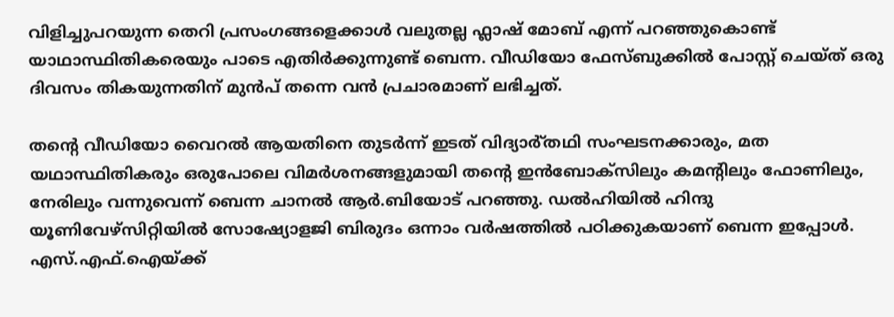വിളിച്ചുപറയുന്ന തെറി പ്രസംഗങ്ങളെക്കാള്‍ വലുതല്ല ഫ്ലാഷ് മോബ് എന്ന് പറഞ്ഞുകൊണ്ട് യാഥാസ്ഥിതികരെയും പാടെ എതിര്‍ക്കുന്നുണ്ട് ബെന്ന. വീഡിയോ ഫേസ്ബുക്കിൽ പോസ്റ്റ്‌ ചെയ്ത് ഒരു ദിവസം തികയുന്നതിന് മുൻപ് തന്നെ വൻ പ്രചാരമാണ് ലഭിച്ചത്.

തന്റെ വീഡിയോ വൈറൽ ആയതിനെ തുടർന്ന് ഇടത് വിദ്യാർ്‌തഥി സംഘടനക്കാരും, മത യഥാസ്ഥിതികരും ഒരുപോലെ വിമർശനങ്ങളുമായി തന്റെ ഇൻബോക്സിലും കമന്റിലും ഫോണിലും, നേരിലും വന്നുവെന്ന് ബെന്ന ചാനൽ ആർ.ബിയോട് പറഞ്ഞു. ഡൽഹിയിൽ ഹിന്ദു യൂണിവേഴ്‌സിറ്റിയിൽ സോഷ്യോളജി ബിരുദം ഒന്നാം വർഷത്തിൽ പഠിക്കുകയാണ് ബെന്ന ഇപ്പോൾ. എസ്.എഫ്.ഐയ്ക്ക്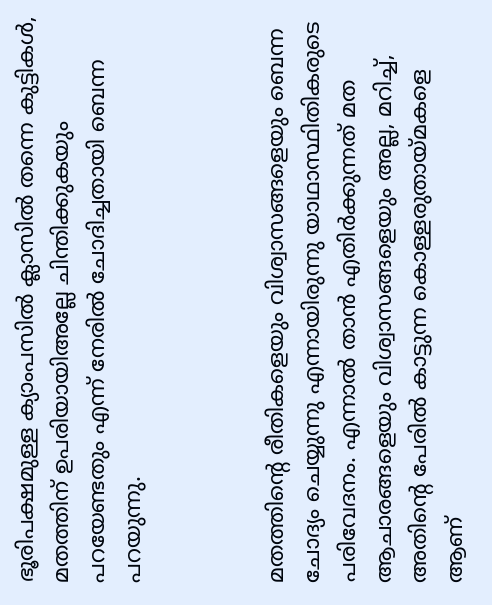ഭൂരിപക്ഷമുള്ള ക്യാംപസിൽ ക്ലാസിൽ തന്നെ കുട്ടികൾ, മതത്തിന് ഉപരിയായിഅല്ലേ ചിന്തിക്കുകയും പറയേണ്ടതും എന്ന് നേരിൽ ചോദിച്ചതായി ബെന്ന പറയുന്നു.



മതത്തിന്റെ രീതികളെയും വിശ്വാസങ്ങളെയും ബെന്ന ചോദ്യം ചെയ്യുന്നു എന്നായിരുന്നു യാഥാസ്ഥിതികരുടെ പരിവേദനം. എന്നാല്‍ താന്‍ എതിര്‍ക്കുന്നത് മത ആചാരങ്ങളെയും വിശ്വാസങ്ങളെയും അല്ല, മറിച്ച്, അതിന്റെ പേരില്‍ കാട്ടുന്ന കൊള്ളരുതായ്മകളെ ആണ്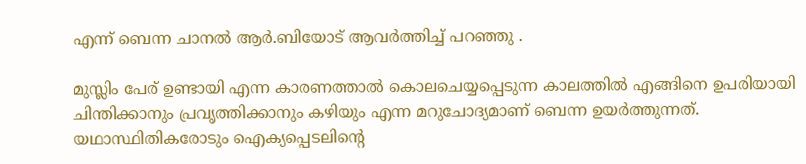എന്ന് ബെന്ന ചാനല്‍ ആര്‍.ബിയോട് ആവർത്തിച്ച് പറഞ്ഞു .

മുസ്ലിം പേര് ഉണ്ടായി എന്ന കാരണത്താൽ കൊലചെയ്യപ്പെടുന്ന കാലത്തിൽ എങ്ങിനെ ഉപരിയായി ചിന്തിക്കാനും പ്രവൃത്തിക്കാനും കഴിയും എന്ന മറുചോദ്യമാണ് ബെന്ന ഉയർത്തുന്നത്. യഥാസ്ഥിതികരോടും ഐക്യപ്പെടലിന്റെ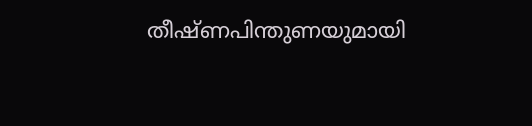തീഷ്ണപിന്തുണയുമായി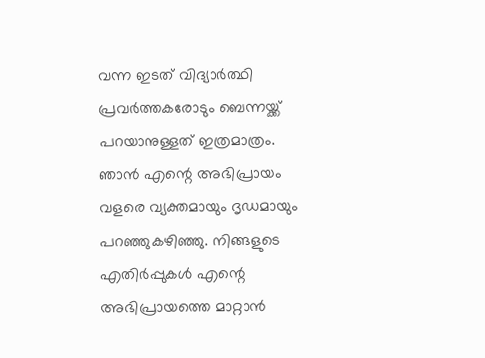വന്ന ഇടത് വിദ്യാർത്ഥി പ്രവര്‍ത്തകരോടും ബെന്നയ്ക്ക് പറയാനുള്ളത് ഇത്രമാത്രം. ഞാന്‍ എന്റെ അഭിപ്രായം വളരെ വ്യക്തമായും ദൃഡമായും പറഞ്ഞുകഴിഞ്ഞു. നിങ്ങളുടെ എതിര്‍പ്പുകള്‍ എന്റെ അഭിപ്രായത്തെ മാറ്റാന്‍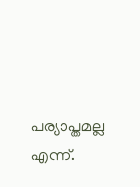പര്യാപ്തമല്ല എന്ന്.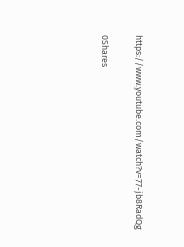https://www.youtube.com/watch?v=77-jb8RadQg

0Shares